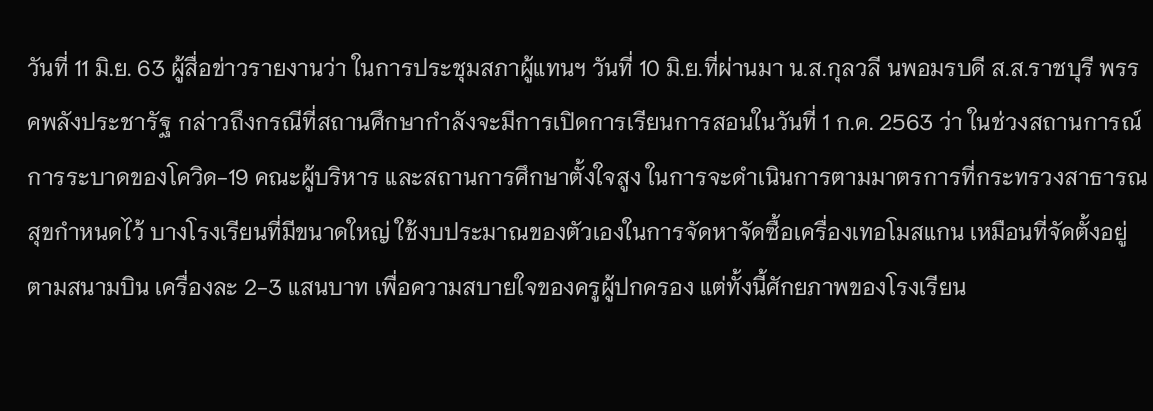วันที่ 11 มิ.ย. 63 ผู้สื่อข่าวรายงานว่า ในการประชุมสภาผู้แทนฯ วันที่ 10 มิ.ย.ที่ผ่านมา น.ส.กุลวลี นพอมรบดี ส.ส.ราชบุรี พรรคพลังประชารัฐ กล่าวถึงกรณีที่สถานศึกษากำลังจะมีการเปิดการเรียนการสอนในวันที่ 1 ก.ค. 2563 ว่า ในช่วงสถานการณ์การระบาดของโควิด-19 คณะผู้บริหาร และสถานการศึกษาตั้งใจสูง ในการจะดำเนินการตามมาตรการที่กระทรวงสาธารณสุขกำหนดไว้ บางโรงเรียนที่มีขนาดใหญ่ ใช้งบประมาณของตัวเองในการจัดหาจัดซื้อเครื่องเทอโมสแกน เหมือนที่จัดตั้งอยู่ตามสนามบิน เครื่องละ 2-3 แสนบาท เพื่อความสบายใจของครูผู้ปกครอง แต่ทั้งนี้ศักยภาพของโรงเรียน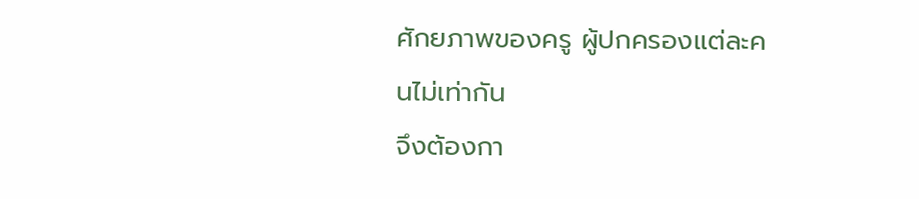ศักยภาพของครู ผู้ปกครองแต่ละคนไม่เท่ากัน
จึงต้องกา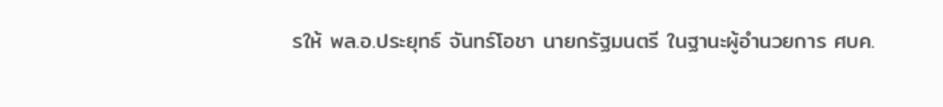รให้ พล.อ.ประยุทธ์ จันทร์โอชา นายกรัฐมนตรี ในฐานะผู้อำนวยการ ศบค.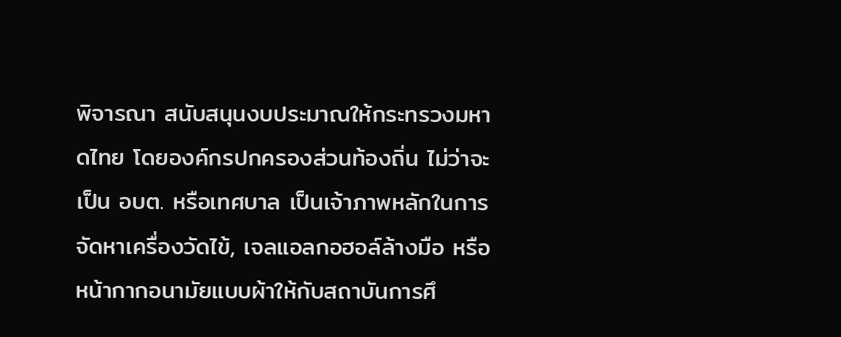พิจารณา สนับสนุนงบประมาณให้กระทรวงมหาดไทย โดยองค์กรปกครองส่วนท้องถิ่น ไม่ว่าจะเป็น อบต. หรือเทศบาล เป็นเจ้าภาพหลักในการจัดหาเครื่องวัดไข้, เจลแอลกอฮอล์ล้างมือ หรือหน้ากากอนามัยแบบผ้าให้กับสถาบันการศึ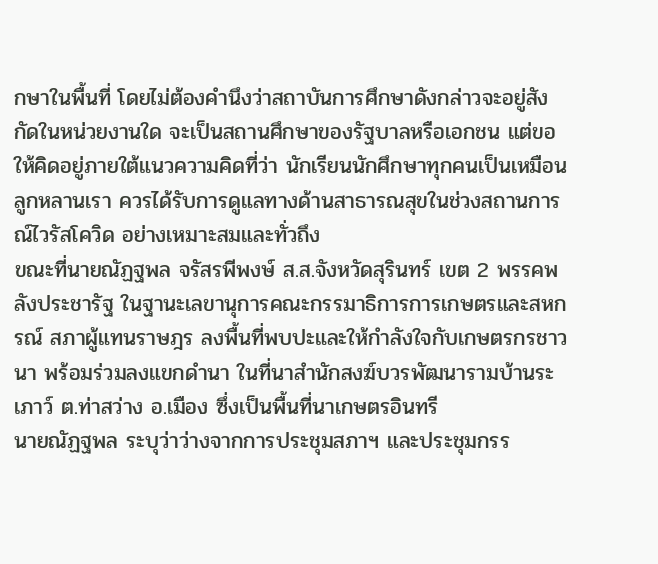กษาในพื้นที่ โดยไม่ต้องคำนึงว่าสถาบันการศึกษาดังกล่าวจะอยู่สังกัดในหน่วยงานใด จะเป็นสถานศึกษาของรัฐบาลหรือเอกชน แต่ขอให้คิดอยู่ภายใต้แนวความคิดที่ว่า นักเรียนนักศึกษาทุกคนเป็นเหมือนลูกหลานเรา ควรได้รับการดูแลทางด้านสาธารณสุขในช่วงสถานการณ์ไวรัสโควิด อย่างเหมาะสมและทั่วถึง
ขณะที่นายณัฏฐพล จรัสรพีพงษ์ ส.ส.จังหวัดสุรินทร์ เขต 2 พรรคพลังประชารัฐ ในฐานะเลขานุการคณะกรรมาธิการการเกษตรและสหกรณ์ สภาผู้แทนราษฎร ลงพื้นที่พบปะและให้กำลังใจกับเกษตรกรชาวนา พร้อมร่วมลงแขกดำนา ในที่นาสำนักสงฆ์บวรพัฒนารามบ้านระเภาว์ ต.ท่าสว่าง อ.เมือง ซึ่งเป็นพื้นที่นาเกษตรอินทรี
นายณัฏฐพล ระบุว่าว่างจากการประชุมสภาฯ และประชุมกรร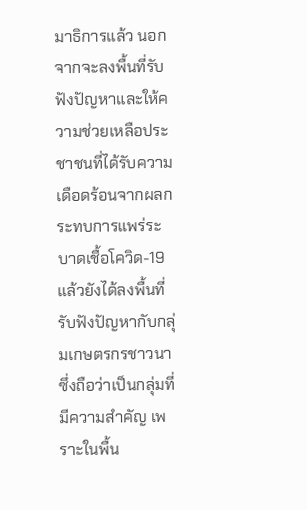มาธิการแล้ว นอกจากจะลงพื้นที่รับฟังปัญหาและให้ความช่วยเหลือประชาชนที่ได้รับความเดือดร้อนจากผลกระทบการแพร่ระบาดเชื้อโควิด-19 แล้วยังได้ลงพื้นที่รับฟังปัญหากับกลุ่มเกษตรกรชาวนา ซึ่งถือว่าเป็นกลุ่มที่มีความสำคัญ เพราะในพื้น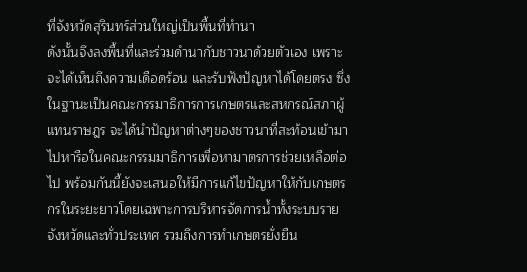ที่จังหวัดสุรินทร์ส่วนใหญ่เป็นพื้นที่ทำนา
ดังนั้นจึงลงพื้นที่และร่วมดำนากับชาวนาด้วยตัวเอง เพราะจะได้เห็นถึงความเดือดร้อน และรับฟังปัญหาได้โดยตรง ซึ่งในฐานะเป็นคณะกรรมาธิการการเกษตรและสหกรณ์สภาผู้แทนราษฎร จะได้นำปัญหาต่างๆของชาวนาที่สะท้อนเข้ามาไปหารือในคณะกรรมมาธิการเพื่อหามาตรการช่วยเหลือต่อไป พร้อมกันนี้ยังจะเสนอให้มีการแก้ไขปัญหาให้กับเกษตรกรในระยะยาวโดยเฉพาะการบริหารจัดการน้ำทั้งระบบรายจังหวัดและทั่วประเทศ รวมถึงการทำเกษตรยั่งยืน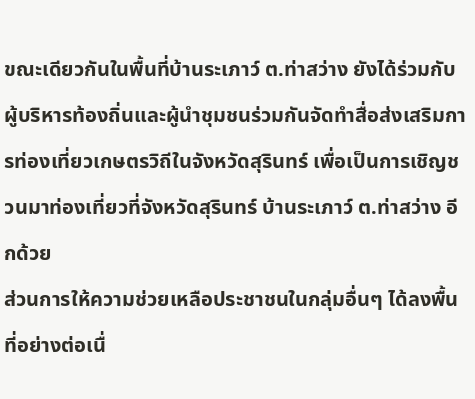ขณะเดียวกันในพื้นที่บ้านระเภาว์ ต.ท่าสว่าง ยังได้ร่วมกับผู้บริหารท้องถิ่นและผู้นำชุมชนร่วมกันจัดทำสื่อส่งเสริมการท่องเที่ยวเกษตรวิถีในจังหวัดสุรินทร์ เพื่อเป็นการเชิญชวนมาท่องเที่ยวที่จังหวัดสุรินทร์ บ้านระเภาว์ ต.ท่าสว่าง อีกด้วย
ส่วนการให้ความช่วยเหลือประชาชนในกลุ่มอื่นๆ ได้ลงพื้นที่อย่างต่อเนื่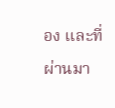อง และที่ผ่านมา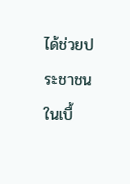ได้ช่วยประชาชนในเบื้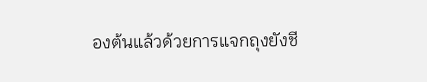องต้นแล้วด้วยการแจกถุงยังชี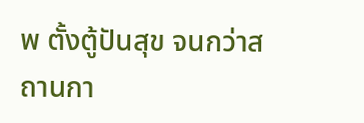พ ตั้งตู้ปันสุข จนกว่าสถานกา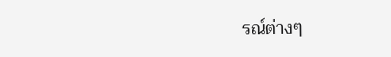รณ์ต่างๆ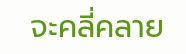จะคลี่คลาย